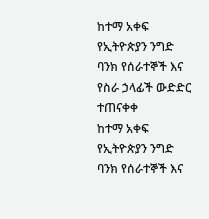ከተማ አቀፍ የኢትዮጵያን ንግድ ባንክ የሰራተኞች እና የስራ ኃላፊች ውድድር ተጠናቀቀ
ከተማ አቀፍ የኢትዮጵያን ንግድ ባንክ የሰራተኞች እና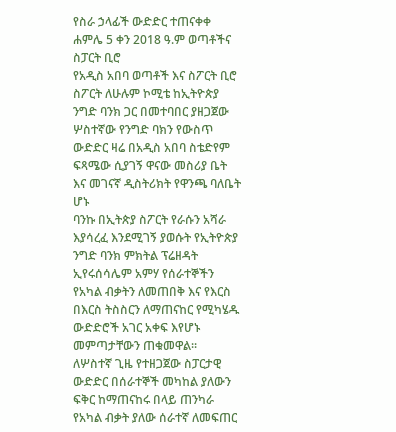የስራ ኃላፊች ውድድር ተጠናቀቀ
ሐምሌ 5 ቀን 2018 ዓ.ም ወጣቶችና ስፓርት ቢሮ
የአዲስ አበባ ወጣቶች እና ስፖርት ቢሮ ስፖርት ለሁሉም ኮሚቴ ከኢትዮጵያ ንግድ ባንክ ጋር በመተባበር ያዘጋጀው ሦስተኛው የንግድ ባክን የውስጥ ውድድር ዛሬ በአዲስ አበባ ስቴድየም ፍጻሜው ሲያገኝ ዋናው መስሪያ ቤት እና መገናኛ ዲስትሪክት የዋንጫ ባለቤት ሆኑ
ባንኩ በኢትጵያ ስፖርት የራሱን አሻራ እያሳረፈ እንደሚገኝ ያወሱት የኢትዮጵያ ንግድ ባንክ ምክትል ፕሬዘዳት ኢየሩሰሳሌም አምሃ የሰራተኞችን የአካል ብቃትን ለመጠበቅ እና የእርስ በእርስ ትስስርን ለማጠናከር የሚካሄዱ ውድድሮች አገር አቀፍ እየሆኑ መምጣታቸውን ጠቁመዋል፡፡
ለሦስተኛ ጊዜ የተዘጋጀው ስፓርታዊ ውድድር በሰራተኞች መካከል ያለውን ፍቅር ከማጠናከሩ በላይ ጠንካራ የአካል ብቃት ያለው ሰራተኛ ለመፍጠር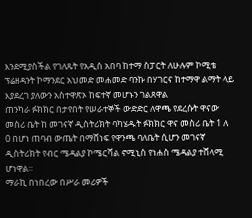እንደሚያስችል የገለጹት የአዲስ አበባ ከተማ ስፓርት ለሁሉም ኮሚቴ ፕሬዘዳንት ኮማንደር አህመድ መሐመድ ባንኩ በሃገርና ከተማዋ ልማት ላይ እያደረገ ያለውን አስተዋጽኦ ከፍተኛ መሆኑን ገልጸዋል
ጠንካራ ፉክክር በታየበት የሠራተኞች ውድድር ለዋጫ የደረሱት ዋናው መስሪ ቤት ከ መገናኛ ዲስትሪክት ባካሄዱት ፉክክር ዋና መስሪ ቤት 1 ለ 0 በሆነ ጠባብ ውጤት በማሸነፍ የዋንጫ ባለቤት ሲሆን መገናኛ ዲስትሪክት የብር ሜዳልያ ኮሜርሻል ኖሚኒስ የነሐስ ሜዳልያ ተሸላሚ ሆነዋል።
ማራኪ በነበረው በሥራ መሪዎች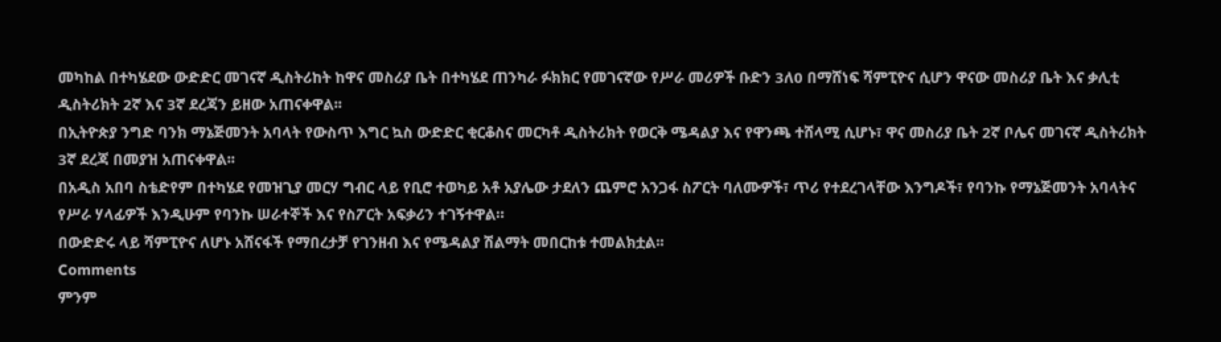መካከል በተካሄደው ውድድር መገናኛ ዲስትሪከት ከዋና መስሪያ ቤት በተካሄደ ጠንካራ ፉክክር የመገናኛው የሥራ መሪዎች ቡድን 3ለ0 በማሸነፍ ሻምፒዮና ሲሆን ዋናው መስሪያ ቤት እና ቃሊቲ ዲስትሪክት 2ኛ እና 3ኛ ደረጃን ይዘው አጠናቀዋል፡፡
በኢትዮጵያ ንግድ ባንክ ማኔጅመንት አባላት የውስጥ እግር ኳስ ውድድር ቂርቆስና መርካቶ ዲስትሪክት የወርቅ ሜዳልያ እና የዋንጫ ተሸላሚ ሲሆኑ፣ ዋና መስሪያ ቤት 2ኛ ቦሌና መገናኛ ዲስትሪክት 3ኛ ደረጃ በመያዝ አጠናቀዋል፡፡
በአዲስ አበባ ስቴድየም በተካሄደ የመዝጊያ መርሃ ግብር ላይ የቢሮ ተወካይ አቶ አያሌው ታደለን ጨምሮ አንጋፋ ስፖርት ባለሙዎች፣ ጥሪ የተደረገላቸው እንግዶች፣ የባንኩ የማኔጅመንት አባላትና የሥራ ሃላፊዎች እንዲሁም የባንኩ ሠራተኞች እና የስፖርት አፍቃሪን ተገኝተዋል።
በውድድሩ ላይ ሻምፒዮና ለሆኑ አሸናፋች የማበረታቻ የገንዘብ እና የሜዳልያ ሽልማት መበርከቱ ተመልክቷል፡፡
Comments
ምንም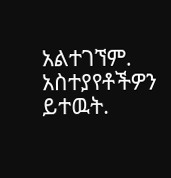አልተገኘም.
አስተያየቶችዎን ይተዉት.